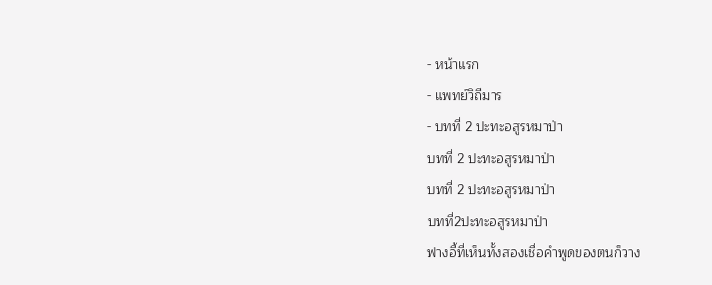- หน้าแรก
- แพทย์วิถีมาร
- บทที่ 2 ปะทะอสูรหมาป่า
บทที่ 2 ปะทะอสูรหมาป่า
บทที่ 2 ปะทะอสูรหมาป่า
บทที่2ปะทะอสูรหมาป่า
ฟางอี้ที่เห็นทั้งสองเชื่อคำพูดของตนก็วาง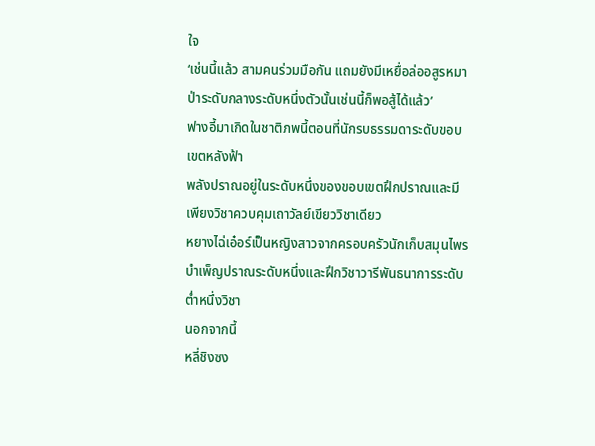ใจ
‘เช่นนี้แล้ว สามคนร่วมมือกัน แถมยังมีเหยื่อล่ออสูรหมาป่าระดับกลางระดับหนึ่งตัวนั้นเช่นนี้ก็พอสู้ได้แล้ว’
ฟางอี้มาเกิดในชาติภพนี้ตอนที่นักรบธรรมดาระดับขอบเขตหลังฟ้า
พลังปราณอยู่ในระดับหนึ่งของขอบเขตฝึกปราณและมีเพียงวิชาควบคุมเถาวัลย์เขียววิชาเดียว
หยางไฉ่เอ๋อร์เป็นหญิงสาวจากครอบครัวนักเก็บสมุนไพร บำเพ็ญปราณระดับหนึ่งและฝึกวิชาวารีพันธนาการระดับต่ำหนึ่งวิชา
นอกจากนี้
หลี่ชิงซง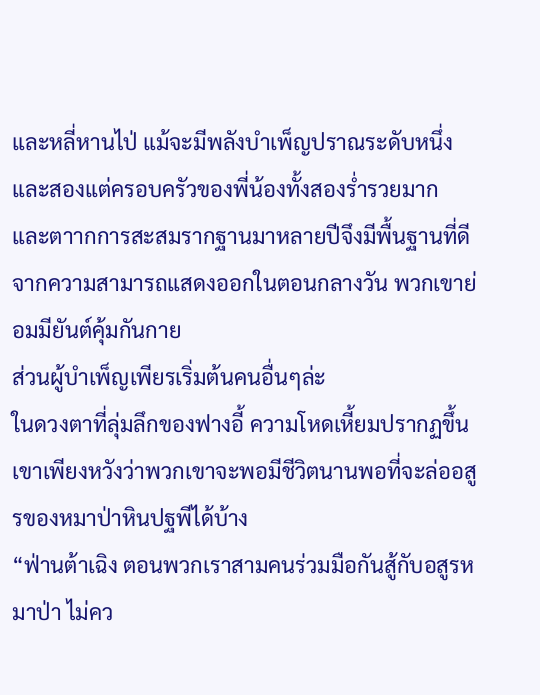และหลี่หานไป่ แม้จะมีพลังบำเพ็ญปราณระดับหนึ่งและสองแต่ครอบครัวของพี่น้องทั้งสองร่ำรวยมาก
และตาากการสะสมรากฐานมาหลายปีจึงมีพื้นฐานที่ดี จากความสามารถแสดงออกในตอนกลางวัน พวกเขาย่อมมียันต์คุ้มกันกาย
ส่วนผู้บำเพ็ญเพียรเริ่มต้นคนอื่นๆล่ะ
ในดวงตาที่ลุ่มลึกของฟางอี้ ความโหดเหี้ยมปรากฏขึ้น เขาเพียงหวังว่าพวกเขาจะพอมีชีวิตนานพอที่จะล่ออสูรของหมาป่าหินปฐพีได้บ้าง
“ฟ่านต้าเฉิง ตอนพวกเราสามคนร่วมมือกันสู้กับอสูรหมาป่า ไม่คว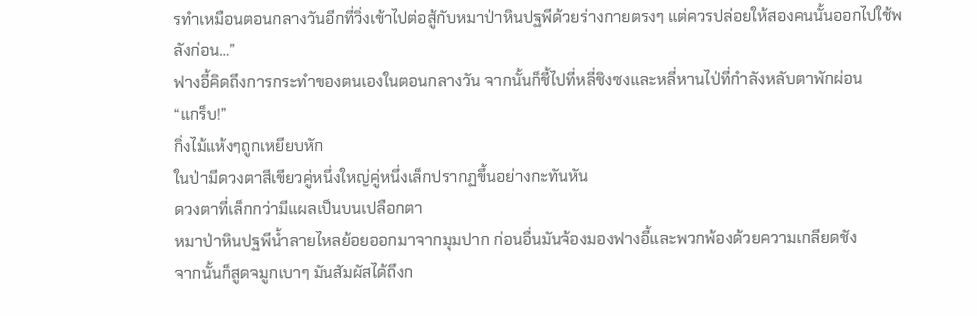รทำเหมือนตอนกลางวันอีกที่วิ่งเข้าไปต่อสู้กับหมาป่าหินปฐพีด้วยร่างกายตรงๆ แต่ควรปล่อยให้สองคนนั้นออกไปใช้พลังก่อน…”
ฟางอี้คิดถึงการกระทำของตนเองในตอนกลางวัน จากนั้นก็ชี้ไปที่หลี่ชิงซงและหลี่หานไป่ที่กำลังหลับตาพักผ่อน
“แกร็บ!”
กิ่งไม้แห้งๆถูกเหยียบหัก
ในป่ามีดวงตาสีเขียวคู่หนึ่งใหญ่คู่หนึ่งเล็กปรากฏขึ้นอย่างกะทันหัน
ดวงตาที่เล็กกว่ามีแผลเป็นบนเปลือกตา
หมาป่าหินปฐพีน้ำลายไหลย้อยออกมาจากมุมปาก ก่อนอื่นมันจ้องมองฟางอี้และพวกพ้องด้วยความเกลียดชัง
จากนั้นก็สูดจมูกเบาๆ มันสัมผัสได้ถึงก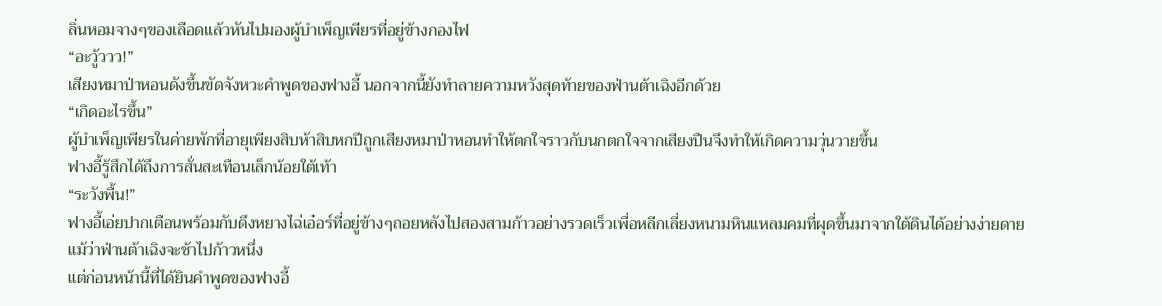ลิ่นหอมจางๆของเลือดแล้วหันไปมองผู้บำเพ็ญเพียรที่อยู่ข้างกองไฟ
“อะวู้ววว!”
เสียงหมาป่าหอนดังขึ้นขัดจังหวะคำพูดของฟางอี้ นอกจากนี้ยังทำลายความหวังสุดท้ายของฟ่านต้าเฉิงอีกด้วย
“เกิดอะไรขึ้น”
ผู้บำเพ็ญเพียรในค่ายพักที่อายุเพียงสิบห้าสิบหกปีถูกเสียงหมาป่าหอนทำให้ตกใจราวกับนกตกใจจากเสียงปืนจึงทำให้เกิดความวุ่นวายขึ้น
ฟางอี้รู้สึกได้ถึงการสั่นสะเทือนเล็กน้อยใต้เท้า
“ระวังพื้น!”
ฟางอี้เอ่ยปากเตือนพร้อมกับดึงหยางไฉ่เอ๋อร์ที่อยู่ข้างๆถอยหลังไปสองสามก้าวอย่างรวดเร็วเพื่อหลีกเลี่ยงหนามหินแหลมคมที่ผุดขึ้นมาจากใต้ดินได้อย่างง่ายดาย
แม้ว่าฟ่านต้าเฉิงจะช้าไปก้าวหนึ่ง
แต่ก่อนหน้านี้ที่ได้ยินคำพูดของฟางอี้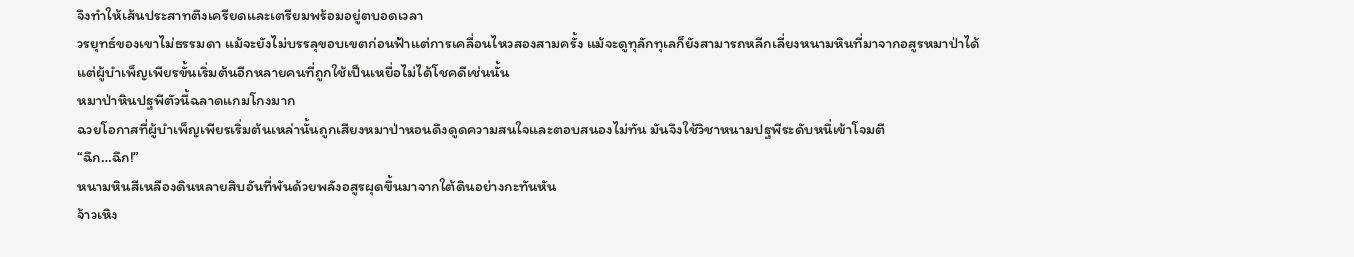จึงทำให้เส้นประสาทตึงเครียดและเตรียมพร้อมอยู่ตบอดเวลา
วรยุทธ์ของเขาไม่ธรรมดา แม้จะยังไม่บรรลุขอบเขตก่อนฟ้าแต่การเคลื่อนไหวสองสามครั้ง แม้จะดูทุลักทุเลก็ยังสามารถหลีกเลี่ยงหนามหินที่มาจากอสูรหมาป่าได้
แต่ผู้บำเพ็ญเพียรขั้นเริ่มต้นอีกหลายคนที่ถูกใช้เป็นเหยื่อไม่ได้โชคดีเช่นนั้น
หมาป่าหินปฐพีตัวนี้ฉลาดแกมโกงมาก
ฉวยโอกาสที่ผู้บำเพ็ญเพียรเริ่มต้นเหล่านั้นถูกเสียงหมาป่าหอนดึงดูดความสนใจและตอบสนองไม่ทัน มันจึงใช้วิชาหนามปฐพีระดับหนึ่เข้าโจมตี
“ฉึก…ฉึก!”
หนามหินสีเหลืองดินหลายสิบอันที่พันด้วยพลังอสูรผุดขึ้นมาจากใต้ดินอย่างกะทันหัน
จ้าวเหิง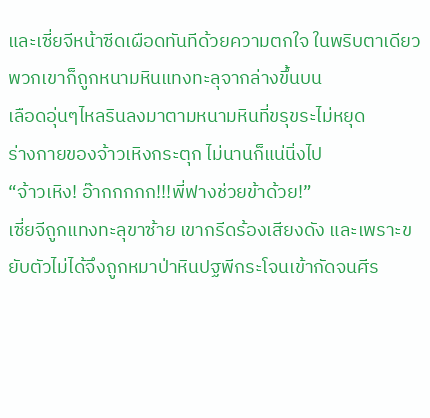และเซี่ยจีหน้าซีดเผือดทันทีด้วยความตกใจ ในพริบตาเดียวพวกเขาก็ถูกหนามหินแทงทะลุจากล่างขึ้นบน
เลือดอุ่นๆไหลรินลงมาตามหนามหินที่ขรุขระไม่หยุด
ร่างกายของจ้าวเหิงกระตุก ไม่นานก็แน่นิ่งไป
“จ้าวเหิง! อ๊ากกกกก!!!พี่ฟางช่วยข้าด้วย!”
เซี่ยจีถูกแทงทะลุขาซ้าย เขากรีดร้องเสียงดัง และเพราะขยับตัวไม่ได้จึงถูกหมาป่าหินปฐพีกระโจนเข้ากัดจนศีร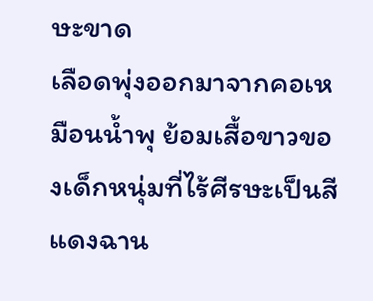ษะขาด
เลือดพุ่งออกมาจากคอเหมือนน้ำพุ ย้อมเสื้อขาวของเด็กหนุ่มที่ไร้ศีรษะเป็นสีแดงฉาน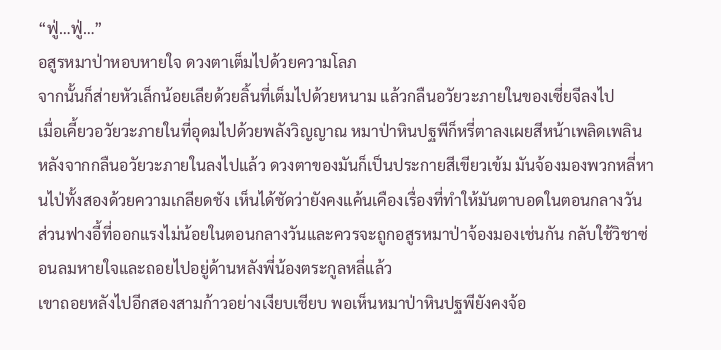“ฟู่…ฟู่…”
อสูรหมาป่าหอบหายใจ ดวงตาเต็มไปด้วยความโลภ
จากนั้นก็ส่ายหัวเล็กน้อยเลียด้วยลิ้นที่เต็มไปด้วยหนาม แล้วกลืนอวัยวะภายในของเซี่ยจีลงไป
เมื่อเคี้ยวอวัยวะภายในที่อุดมไปด้วยพลังวิญญาณ หมาป่าหินปฐพีก็หรี่ตาลงเผยสีหน้าเพลิดเพลิน
หลังจากกลืนอวัยวะภายในลงไปแล้ว ดวงตาของมันก็เป็นประกายสีเขียวเข้ม มันจ้องมองพวกหลี่หานไป่ทั้งสองด้วยความเกลียดชัง เห็นได้ชัดว่ายังคงแค้นเคืองเรื่องที่ทำให้มันตาบอดในตอนกลางวัน
ส่วนฟางอี้ที่ออกแรงไม่น้อยในตอนกลางวันและควรจะถูกอสูรหมาป่าจ้องมองเช่นกัน กลับใช้วิชาซ่อนลมหายใจและถอยไปอยู่ด้านหลังพี่น้องตระกูลหลี่แล้ว
เขาถอยหลังไปอีกสองสามก้าวอย่างเงียบเชียบ พอเห็นหมาป่าหินปฐพียังคงจ้อ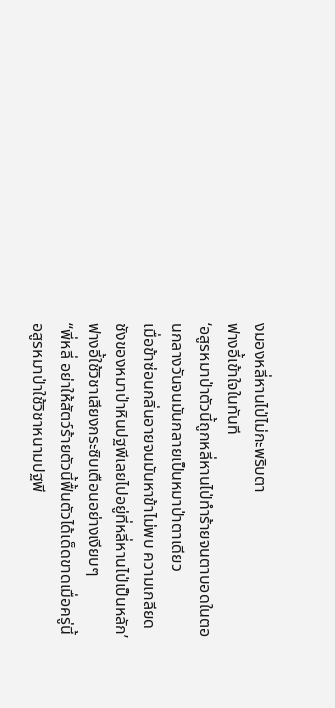งมองหลี่หานไป่ไม่กะพริบตา
ฟางอี้เข้าใจในทันที
‘อสูรหมาป่าตัวนี้ถูกหลี่หานไป่ทำร้ายจนตาบอดในตอนกลางวันจนมันกลายเป็นหมาป่าตาเดียว
เมื่อข้าซ่อนกลิ่นอายจนมันหาข้าไม่พบ ความเกลียดชังของหมาป่าหินปฐพีเลยไปอยู่ที่หลี่หานไป่เป็นหลัก’
ฟางอี้ใช้วิชาเสียงกระซิบเตือนอย่างเงียบๆ
“พี่หลี่ อย่าให้สัตว์ร้ายตัวนี้ฟื้นตัวได้เด็ดขาดเมื่อครู่นี้อสูรหมาป่าใช้วิชาหนามปฐพี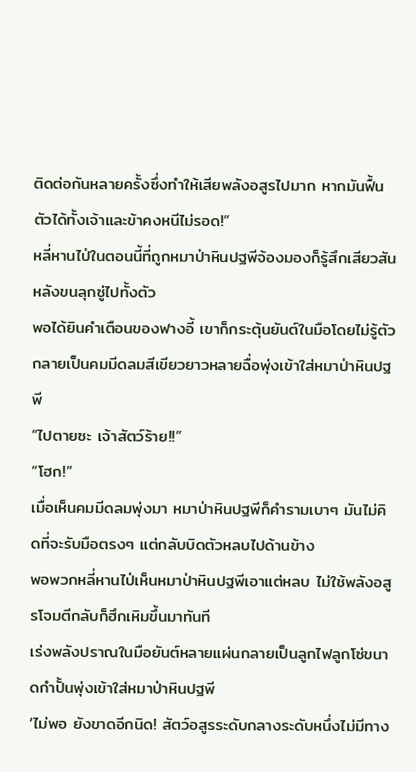ติดต่อกันหลายครั้งซึ่งทำให้เสียพลังอสูรไปมาก หากมันฟื้นตัวได้ทั้งเจ้าและข้าคงหนีไม่รอด!”
หลี่หานไป่ในตอนนี้ที่ถูกหมาป่าหินปฐพีจ้องมองก็รู้สึกเสียวสันหลังขนลุกซู่ไปทั้งตัว
พอได้ยินคำเตือนของฟางอี้ เขาก็กระตุ้นยันต์ในมือโดยไม่รู้ตัว กลายเป็นคมมีดลมสีเขียวยาวหลายฉื่อพุ่งเข้าใส่หมาป่าหินปฐพี
“ไปตายซะ เจ้าสัตว์ร้าย!!”
“โฮก!”
เมื่อเห็นคมมีดลมพุ่งมา หมาป่าหินปฐพีก็คำรามเบาๆ มันไม่คิดที่จะรับมือตรงๆ แต่กลับบิดตัวหลบไปด้านข้าง
พอพวกหลี่หานไป่เห็นหมาป่าหินปฐพีเอาแต่หลบ ไม่ใช้พลังอสูรโจมตีกลับก็ฮึกเหิมขึ้นมาทันที
เร่งพลังปราณในมือยันต์หลายแผ่นกลายเป็นลูกไฟลูกโซ่ขนาดกำปั้นพุ่งเข้าใส่หมาป่าหินปฐพี
‘ไม่พอ ยังขาดอีกนิด! สัตว์อสูรระดับกลางระดับหนึ่งไม่มีทาง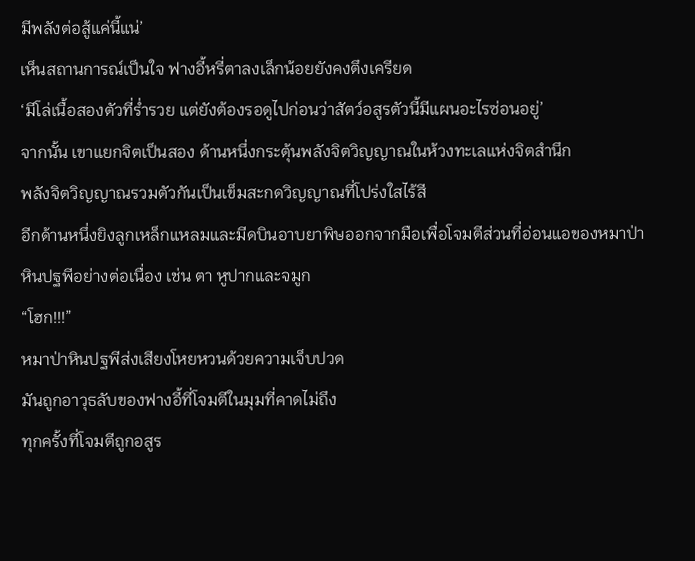มีพลังต่อสู้แค่นี้แน่’
เห็นสถานการณ์เป็นใจ ฟางอี้หรี่ตาลงเล็กน้อยยังคงตึงเครียด
‘มีโล่เนื้อสองตัวที่ร่ำรวย แต่ยังต้องรอดูไปก่อนว่าสัตว์อสูรตัวนี้มีแผนอะไรซ่อนอยู่’
จากนั้น เขาแยกจิตเป็นสอง ด้านหนึ่งกระตุ้นพลังจิตวิญญาณในห้วงทะเลแห่งจิตสำนึก
พลังจิตวิญญาณรวมตัวกันเป็นเข็มสะกดวิญญาณที่โปร่งใสไร้สี
อีกด้านหนึ่งยิงลูกเหล็กแหลมและมีดบินอาบยาพิษออกจากมือเพื่อโจมตีส่วนที่อ่อนแอของหมาป่าหินปฐพีอย่างต่อเนื่อง เช่น ตา หูปากและจมูก
“โฮก!!!”
หมาป่าหินปฐพีส่งเสียงโหยหวนด้วยความเจ็บปวด
มันถูกอาวุธลับของฟางอี้ที่โจมตีในมุมที่คาดไม่ถึง
ทุกครั้งที่โจมตีถูกอสูร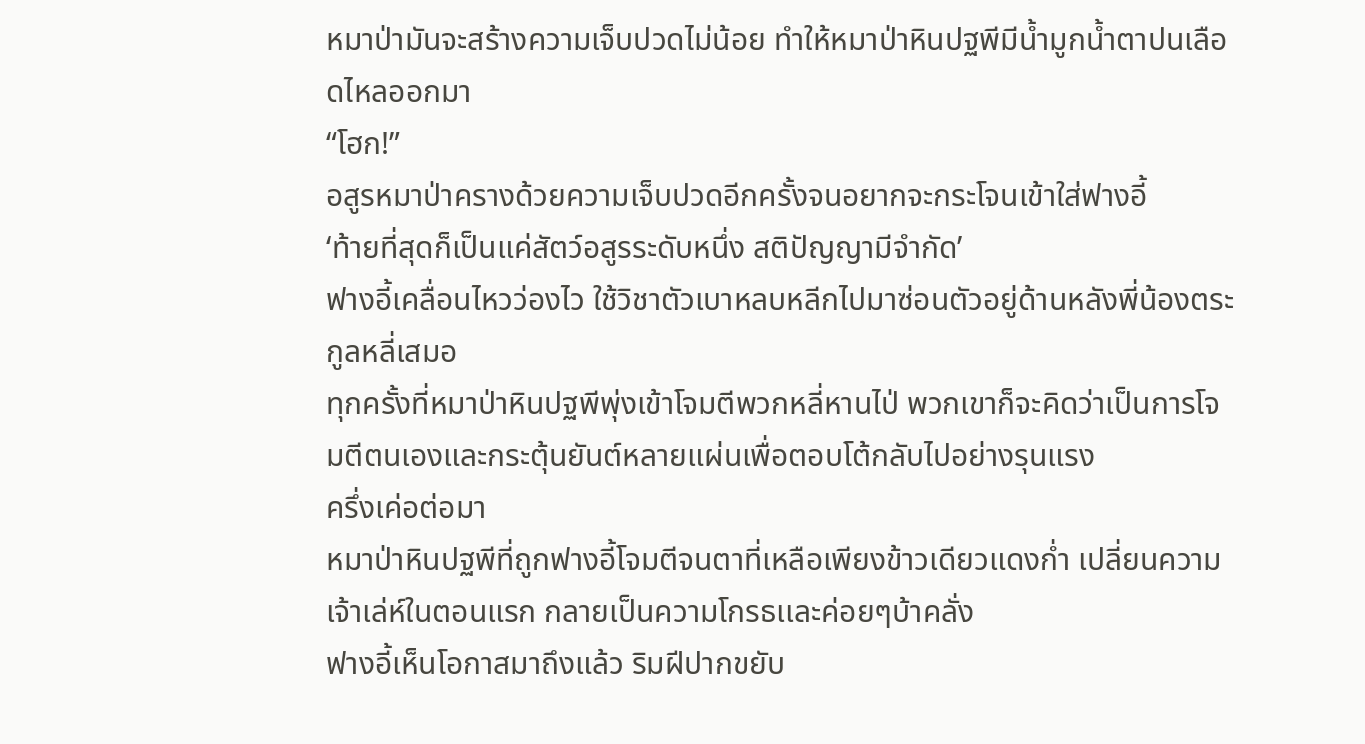หมาป่ามันจะสร้างความเจ็บปวดไม่น้อย ทำให้หมาป่าหินปฐพีมีน้ำมูกน้ำตาปนเลือดไหลออกมา
“โฮก!”
อสูรหมาป่าครางด้วยความเจ็บปวดอีกครั้งจนอยากจะกระโจนเข้าใส่ฟางอี้
‘ท้ายที่สุดก็เป็นแค่สัตว์อสูรระดับหนึ่ง สติปัญญามีจำกัด’
ฟางอี้เคลื่อนไหวว่องไว ใช้วิชาตัวเบาหลบหลีกไปมาซ่อนตัวอยู่ด้านหลังพี่น้องตระกูลหลี่เสมอ
ทุกครั้งที่หมาป่าหินปฐพีพุ่งเข้าโจมตีพวกหลี่หานไป่ พวกเขาก็จะคิดว่าเป็นการโจมตีตนเองและกระตุ้นยันต์หลายแผ่นเพื่อตอบโต้กลับไปอย่างรุนแรง
ครึ่งเค่อต่อมา
หมาป่าหินปฐพีที่ถูกฟางอี้โจมตีจนตาที่เหลือเพียงข้าวเดียวแดงก่ำ เปลี่ยนความเจ้าเล่ห์ในตอนแรก กลายเป็นความโกรธเเละค่อยๆบ้าคลั่ง
ฟางอี้เห็นโอกาสมาถึงแล้ว ริมฝีปากขยับ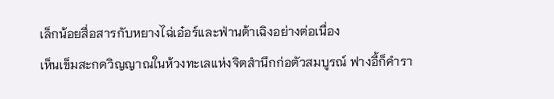เล็กน้อยสื่อสารกับหยางไฉ่เอ๋อร์และฟ่านต้าเฉิงอย่างต่อเนื่อง
เห็นเข็มสะกดวิญญาณในห้วงทะเลแห่งจิตสำนึกก่อตัวสมบูรณ์ ฟางอี้ก็คำรา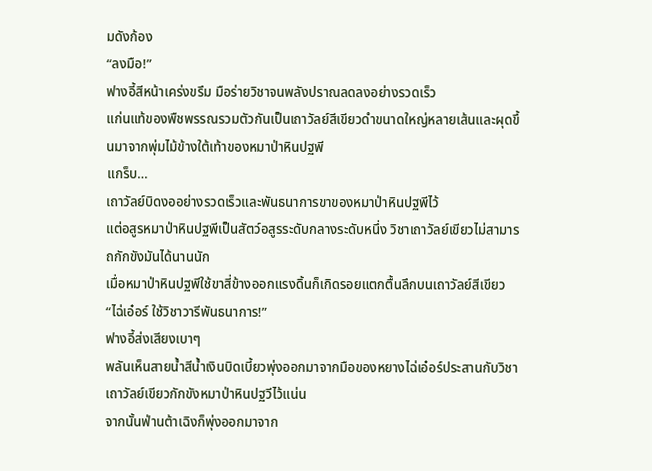มดังก้อง
“ลงมือ!”
ฟางอี้สีหน้าเคร่งขรึม มือร่ายวิชาจนพลังปราณลดลงอย่างรวดเร็ว
แก่นแท้ของพืชพรรณรวมตัวกันเป็นเถาวัลย์สีเขียวดำขนาดใหญ่หลายเส้นและผุดขึ้นมาจากพุ่มไม้ข้างใต้เท้าของหมาป่าหินปฐพี
แกร็บ…
เถาวัลย์บิดงออย่างรวดเร็วและพันธนาการขาของหมาป่าหินปฐพีไว้
แต่อสูรหมาป่าหินปฐพีเป็นสัตว์อสูรระดับกลางระดับหนึ่ง วิชาเถาวัลย์เขียวไม่สามารถกักขังมันได้นานนัก
เมื่อหมาป่าหินปฐพีใช้ขาสี่ข้างออกแรงดิ้นก็เกิดรอยแตกตื้นลึกบนเถาวัลย์สีเขียว
“ไฉ่เอ๋อร์ ใช้วิชาวารีพันธนาการ!”
ฟางอี้ส่งเสียงเบาๆ
พลันเห็นสายน้ำสีน้ำเงินบิดเบี้ยวพุ่งออกมาจากมือของหยางไฉ่เอ๋อร์ประสานกับวิชาเถาวัลย์เขียวกักขังหมาป่าหินปฐวีไว้แน่น
จากนั้นฟ่านต้าเฉิงก็พุ่งออกมาจาก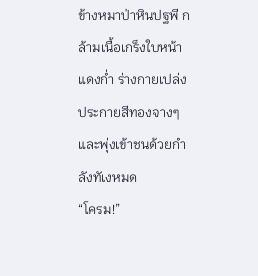ข้างหมาป่าหินปฐพี กล้ามเนื้อเกร็งใบหน้าแดงก่ำ ร่างกายเปล่งประกายสีทองจางๆและพุ่งเข้าชนด้วยกำลังทัเงหมด
“โครม!”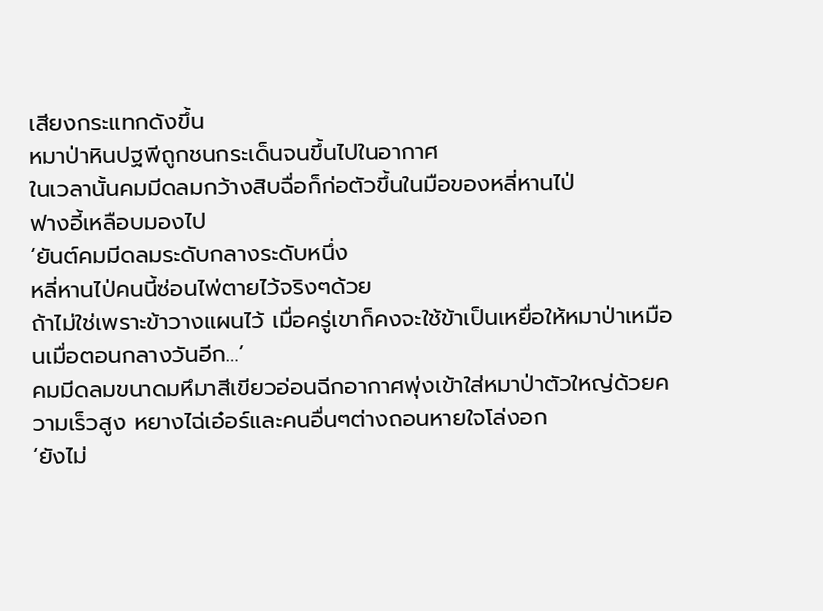เสียงกระแทกดังขึ้น
หมาป่าหินปฐพีถูกชนกระเด็นจนขึ้นไปในอากาศ
ในเวลานั้นคมมีดลมกว้างสิบฉื่อก็ก่อตัวขึ้นในมือของหลี่หานไป่
ฟางอี้เหลือบมองไป
‘ยันต์คมมีดลมระดับกลางระดับหนึ่ง
หลี่หานไป่คนนี้ซ่อนไพ่ตายไว้จริงๆด้วย
ถ้าไม่ใช่เพราะข้าวางแผนไว้ เมื่อครู่เขาก็คงจะใช้ข้าเป็นเหยื่อให้หมาป่าเหมือนเมื่อตอนกลางวันอีก…’
คมมีดลมขนาดมหึมาสีเขียวอ่อนฉีกอากาศพุ่งเข้าใส่หมาป่าตัวใหญ่ด้วยความเร็วสูง หยางไฉ่เอ๋อร์และคนอื่นๆต่างถอนหายใจโล่งอก
‘ยังไม่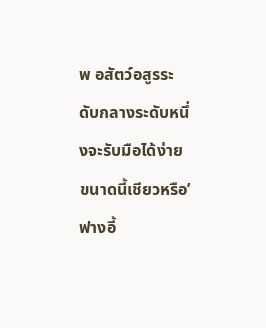พ อสัตว์อสูรระดับกลางระดับหนึ่งจะรับมือได้ง่ายขนาดนี้เชียวหรือ’
ฟางอี้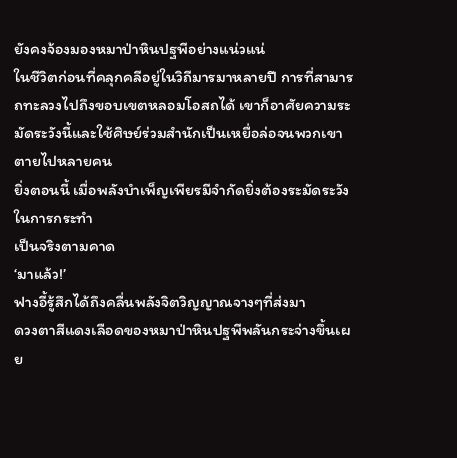ยังคงจ้องมองหมาป่าหินปฐพีอย่างแน่วแน่
ในชีวิตก่อนที่คลุกคลีอยู่ในวิถีมารมาหลายปี การที่สามารถทะลวงไปถึงขอบเขตหลอมโอสถได้ เขาก็อาศัยความระมัดระวังนี้และใช้ศิษย์ร่วมสำนักเป็นเหยื่อล่อจนพวกเขาตายไปหลายคน
ยิ่งตอนนี้ เมื่อพลังบำเพ็ญเพียรมีจำกัดยิ่งต้องระมัดระวังในการกระทำ
เป็นจริงตามคาด
‘มาแล้ว!’
ฟางอี้รู้สึกได้ถึงคลื่นพลังจิตวิญญาณจางๆที่ส่งมา
ดวงตาสีแดงเลือดของหมาป่าหินปฐพีพลันกระจ่างขึ้นเผย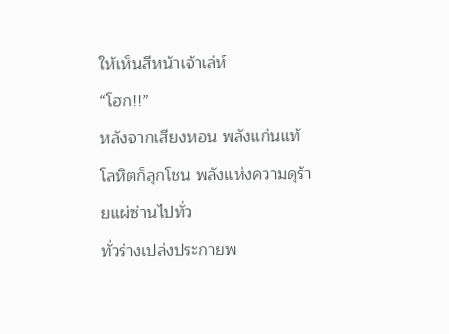ให้เห็นสีหน้าเจ้าเล่ห์
“โฮก!!”
หลังจากเสียงหอน พลังแก่นแท้โลหิตก็ลุกโชน พลังแห่งความดุร้ายแผ่ซ่านไปทั่ว
ทั่วร่างเปล่งประกายพ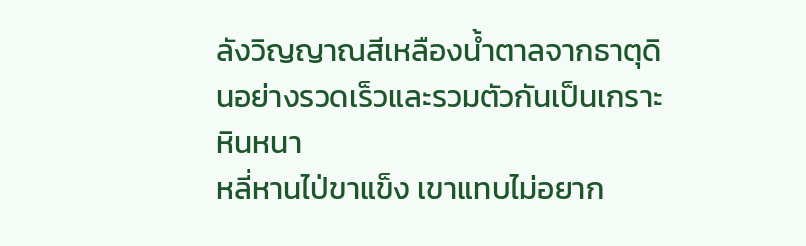ลังวิญญาณสีเหลืองน้ำตาลจากธาตุดินอย่างรวดเร็วและรวมตัวกันเป็นเกราะหินหนา
หลี่หานไป่ขาแข็ง เขาแทบไม่อยาก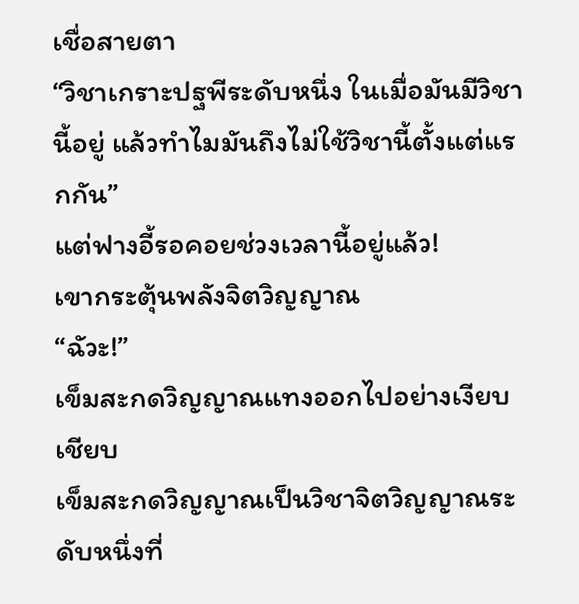เชื่อสายตา
“วิชาเกราะปฐพีระดับหนึ่ง ในเมื่อมันมีวิชานี้อยู่ แล้วทำไมมันถึงไม่ใช้วิชานี้ตั้งแต่แรกกัน”
แต่ฟางอี้รอคอยช่วงเวลานี้อยู่แล้ว!
เขากระตุ้นพลังจิตวิญญาณ
“ฉัวะ!”
เข็มสะกดวิญญาณแทงออกไปอย่างเงียบเชียบ
เข็มสะกดวิญญาณเป็นวิชาจิตวิญญาณระดับหนึ่งที่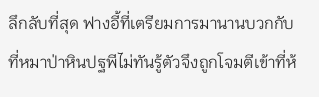ลึกลับที่สุด ฟางอี้ที่เตรียมการมานานบวกกับที่หมาป่าหินปฐพีไม่ทันรู้ตัวจึงถูกโจมตีเข้าที่ห้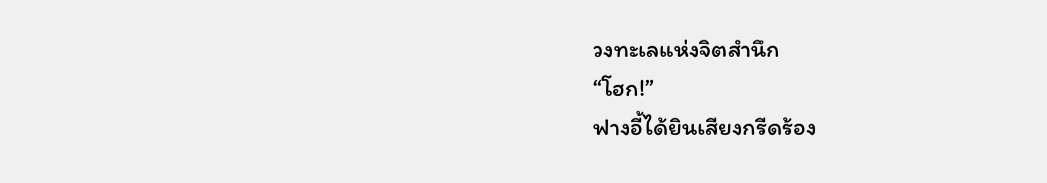วงทะเลแห่งจิตสำนึก
“โฮก!”
ฟางอี้ได้ยินเสียงกรีดร้อง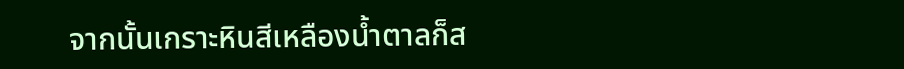จากนั้นเกราะหินสีเหลืองน้ำตาลก็ส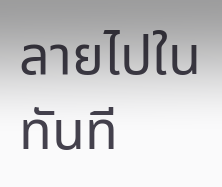ลายไปในทันที